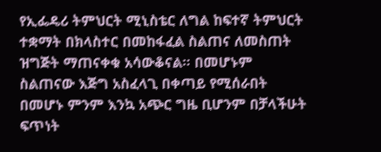የኢፌዴሪ ትምህርት ሚኒስቴር ለግል ከፍተኛ ትምህርት ተቋማት በክላስተር በመከፋፈል ስልጠና ለመስጠት ዝግጅት ማጠናቀቁ አሳውቆናል፡፡ በመሆኑም ስልጠናው እጅግ አስፈላጊ በቀጣይ የሚሰራበት በመሆኑ ምንም እንኳ አጭር ግዜ ቢሆንም በቻላችሁት ፍጥነት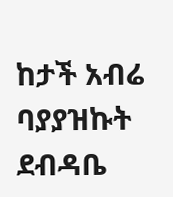ከታች አብሬ ባያያዝኩት ደብዳቤ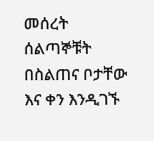መሰረት ሰልጣኞቹት በስልጠና ቦታቸው እና ቀን እንዲገኙ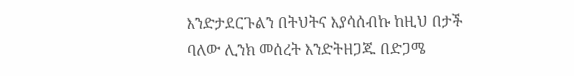እንድታደርጉልን በትህትና እያሳሰብኩ ከዚህ በታች ባለው ሊንክ መሰረት እንድትዘጋጁ በድጋሜ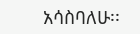አሳስባለሁ፡፡